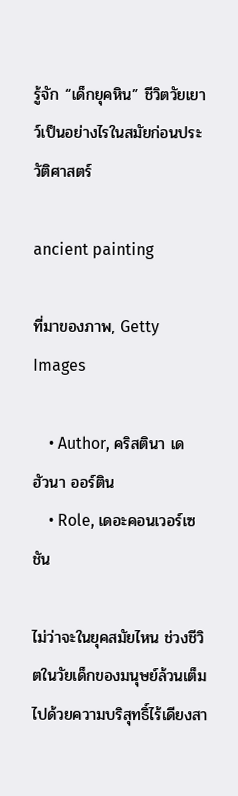รู้จัก “เด็กยุคหิน” ชีวิตวัยเยาว์เป็นอย่างไรในสมัยก่อนประวัติศาสตร์

ancient painting

ที่มาของภาพ, Getty Images

    • Author, คริสตินา เด ฮัวนา ออร์ติน
    • Role, เดอะคอนเวอร์เซชัน

ไม่ว่าจะในยุคสมัยไหน ช่วงชีวิตในวัยเด็กของมนุษย์ล้วนเต็มไปด้วยความบริสุทธิ์ไร้เดียงสา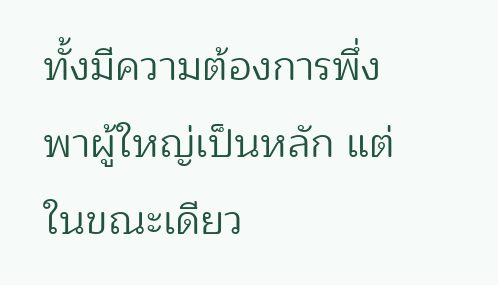ทั้งมีความต้องการพึ่งพาผู้ใหญ่เป็นหลัก แต่ในขณะเดียว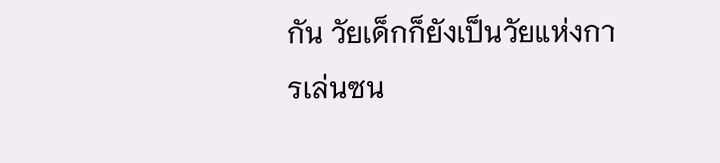กัน วัยเด็กก็ยังเป็นวัยแห่งการเล่นซน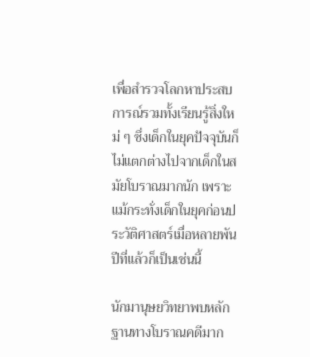เพื่อสำรวจโลกหาประสบการณ์รวมทั้งเรียนรู้สิ่งใหม่ ๆ ซึ่งเด็กในยุคปัจจุบันก็ไม่แตกต่างไปจากเด็กในสมัยโบราณมากนัก เพราะแม้กระทั่งเด็กในยุคก่อนประวัติศาสตร์เมื่อหลายพันปีที่แล้วก็เป็นเช่นนี้

นักมานุษยวิทยาพบหลักฐานทางโบราณคดีมาก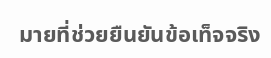มายที่ช่วยยืนยันข้อเท็จจริง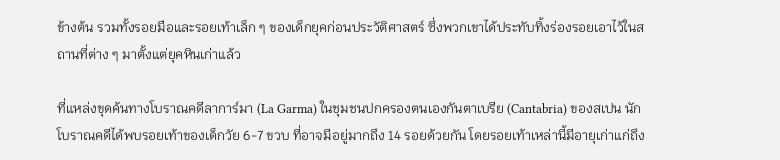ข้างต้น รวมทั้งรอยมือและรอยเท้าเล็ก ๆ ของเด็กยุคก่อนประวัติศาสตร์ ซึ่งพวกเขาได้ประทับทิ้งร่องรอยเอาไว้ในสถานที่ต่าง ๆ มาตั้งแต่ยุคหินเก่าแล้ว

ที่แหล่งขุดค้นทางโบราณคดีลาการ์มา (La Garma) ในชุมชนปกครองตนเองกันตาเบรีย (Cantabria) ของสเปน นักโบราณคดีได้พบรอยเท้าของเด็กวัย 6-7 ขวบ ที่อาจมีอยู่มากถึง 14 รอยด้วยกัน โดยรอยเท้าเหล่านี้มีอายุเก่าแก่ถึง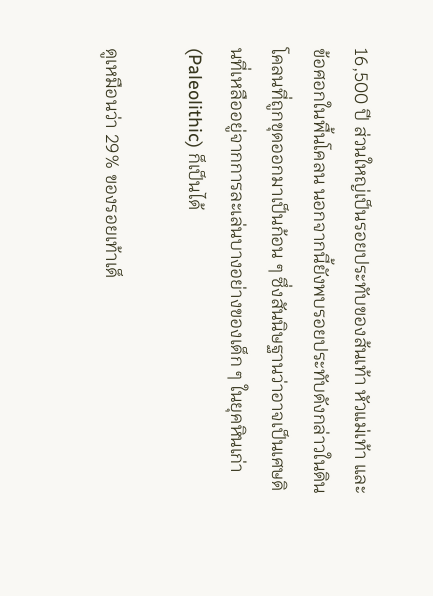16,500 ปี ส่วนใหญ่เป็นรอยประทับของส้นเท้า หัวแม่เท้า และข้อศอกในพื้นโคลน นอกจากนี้ยังพบรอยประทับดังกล่าวในดินโคลนที่ถูกขุดออกมาเป็นก้อน ๆ ซึ่งสันนิษฐานว่าอาจเป็นเศษดินที่เหลืออยู่จากการละเล่นบางอย่างของเด็ก ๆ ในยุคหินเก่า (Paleolithic) ก็เป็นได้

ดูเหมือนว่า 29% ของรอยเท้าเด็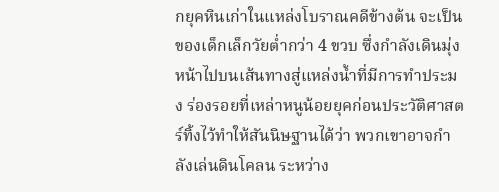กยุคหินเก่าในแหล่งโบราณคดีข้างต้น จะเป็นของเด็กเล็กวัยต่ำกว่า 4 ขวบ ซึ่งกำลังเดินมุ่งหน้าไปบนเส้นทางสู่แหล่งน้ำที่มีการทำประมง ร่องรอยที่เหล่าหนูน้อยยุคก่อนประวัติศาสตร์ทิ้งไว้ทำให้สันนิษฐานได้ว่า พวกเขาอาจกำลังเล่นดินโคลน ระหว่าง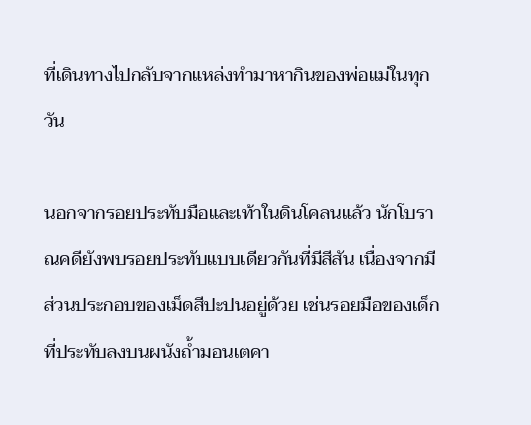ที่เดินทางไปกลับจากแหล่งทำมาหากินของพ่อแม่ในทุกวัน

นอกจากรอยประทับมือและเท้าในดินโคลนแล้ว นักโบราณคดียังพบรอยประทับแบบเดียวกันที่มีสีสัน เนื่องจากมีส่วนประกอบของเม็ดสีปะปนอยู่ด้วย เช่นรอยมือของเด็กที่ประทับลงบนผนังถ้ำมอนเตคา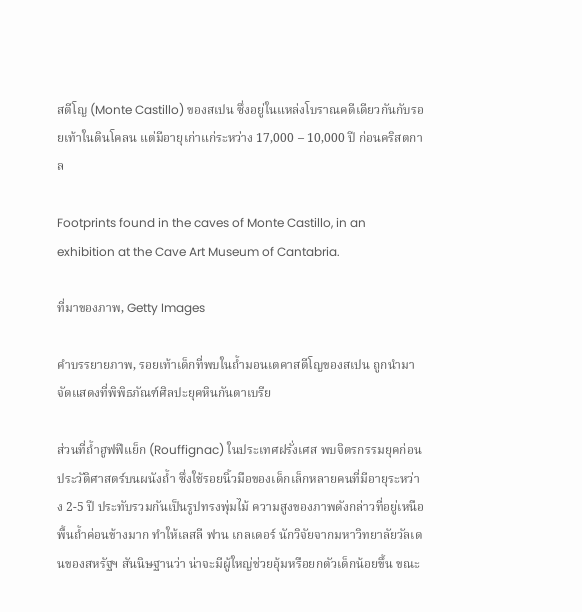สตีโญ (Monte Castillo) ของสเปน ซึ่งอยู่ในแหล่งโบราณคดีเดียวกันกับรอยเท้าในดินโคลน แต่มีอายุเก่าแก่ระหว่าง 17,000 – 10,000 ปี ก่อนคริสตกาล

Footprints found in the caves of Monte Castillo, in an exhibition at the Cave Art Museum of Cantabria.

ที่มาของภาพ, Getty Images

คำบรรยายภาพ, รอยเท้าเด็กที่พบในถ้ำมอนเตคาสตีโญของสเปน ถูกนำมาจัดแสดงที่พิพิธภัณฑ์ศิลปะยุคหินกันตาเบรีย

ส่วนที่ถ้ำฮูฟฟีแย็ก (Rouffignac) ในประเทศฝรั่งเศส พบจิตรกรรมยุคก่อนประวัติศาสตร์บนผนังถ้ำ ซึ่งใช้รอยนิ้วมือของเด็กเล็กหลายคนที่มีอายุระหว่าง 2-5 ปี ประทับรวมกันเป็นรูปทรงพุ่มไม้ ความสูงของภาพดังกล่าวที่อยู่เหนือพื้นถ้ำค่อนข้างมาก ทำให้เลสลี ฟาน เกลเดอร์ นักวิจัยจากมหาวิทยาลัยวัลเดนของสหรัฐฯ สันนิษฐานว่า น่าจะมีผู้ใหญ่ช่วยอุ้มหรือยกตัวเด็กน้อยขึ้น ขณะ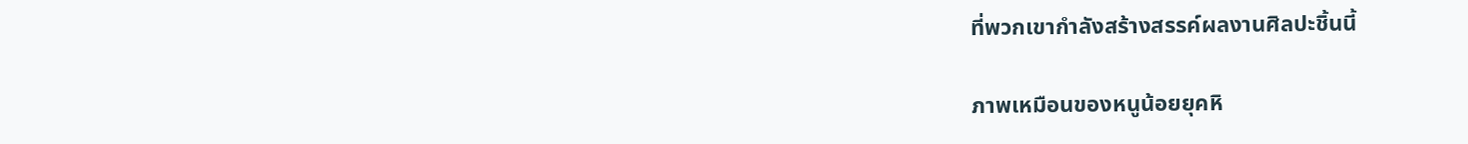ที่พวกเขากำลังสร้างสรรค์ผลงานศิลปะชิ้นนี้

ภาพเหมือนของหนูน้อยยุคหิ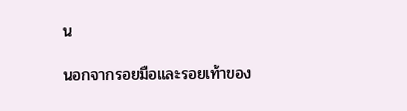น

นอกจากรอยมือและรอยเท้าของ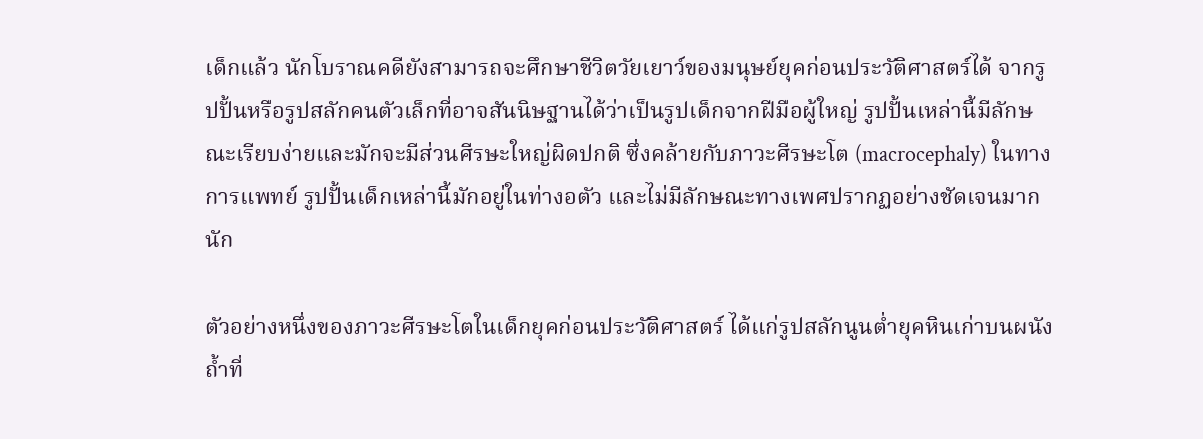เด็กแล้ว นักโบราณคดียังสามารถจะศึกษาชีวิตวัยเยาว์ของมนุษย์ยุคก่อนประวัติศาสตร์ได้ จากรูปปั้นหรือรูปสลักคนตัวเล็กที่อาจสันนิษฐานได้ว่าเป็นรูปเด็กจากฝีมือผู้ใหญ่ รูปปั้นเหล่านี้มีลักษณะเรียบง่ายและมักจะมีส่วนศีรษะใหญ่ผิดปกติ ซึ่งคล้ายกับภาวะศีรษะโต (macrocephaly) ในทางการแพทย์ รูปปั้นเด็กเหล่านี้มักอยู่ในท่างอตัว และไม่มีลักษณะทางเพศปรากฏอย่างชัดเจนมากนัก

ตัวอย่างหนึ่งของภาวะศีรษะโตในเด็กยุคก่อนประวัติศาสตร์ ได้แก่รูปสลักนูนต่ำยุคหินเก่าบนผนังถ้ำที่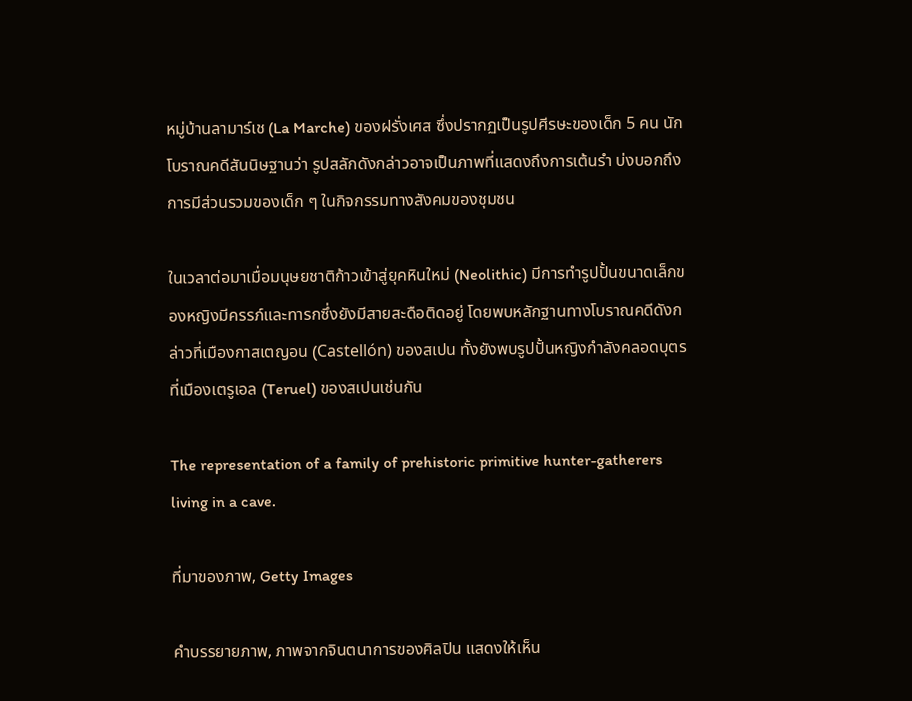หมู่บ้านลามาร์เช (La Marche) ของฝรั่งเศส ซึ่งปรากฏเป็นรูปศีรษะของเด็ก 5 คน นักโบราณคดีสันนิษฐานว่า รูปสลักดังกล่าวอาจเป็นภาพที่แสดงถึงการเต้นรำ บ่งบอกถึงการมีส่วนรวมของเด็ก ๆ ในกิจกรรมทางสังคมของชุมชน

ในเวลาต่อมาเมื่อมนุษยชาติก้าวเข้าสู่ยุคหินใหม่ (Neolithic) มีการทำรูปปั้นขนาดเล็กของหญิงมีครรภ์และทารกซึ่งยังมีสายสะดือติดอยู่ โดยพบหลักฐานทางโบราณคดีดังกล่าวที่เมืองกาสเตญอน (Castellón) ของสเปน ทั้งยังพบรูปปั้นหญิงกำลังคลอดบุตรที่เมืองเตรูเอล (Teruel) ของสเปนเช่นกัน

The representation of a family of prehistoric primitive hunter-gatherers living in a cave.

ที่มาของภาพ, Getty Images

คำบรรยายภาพ, ภาพจากจินตนาการของศิลปิน แสดงให้เห็น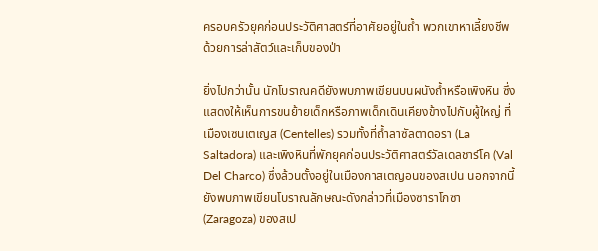ครอบครัวยุคก่อนประวัติศาสตร์ที่อาศัยอยู่ในถ้ำ พวกเขาหาเลี้ยงชีพด้วยการล่าสัตว์และเก็บของป่า

ยิ่งไปกว่านั้น นักโบราณคดียังพบภาพเขียนบนผนังถ้ำหรือเพิงหิน ซึ่งแสดงให้เห็นการขนย้ายเด็กหรือภาพเด็กเดินเคียงข้างไปกับผู้ใหญ่ ที่เมืองเซนเตเญส (Centelles) รวมทั้งที่ถ้ำลาซัลตาดอรา (La Saltadora) และเพิงหินที่พักยุคก่อนประวัติศาสตร์วัลเดลชาร์โค (Val Del Charco) ซึ่งล้วนตั้งอยู่ในเมืองกาสเตญอนของสเปน นอกจากนี้ยังพบภาพเขียนโบราณลักษณะดังกล่าวที่เมืองซาราโกซา (Zaragoza) ของสเป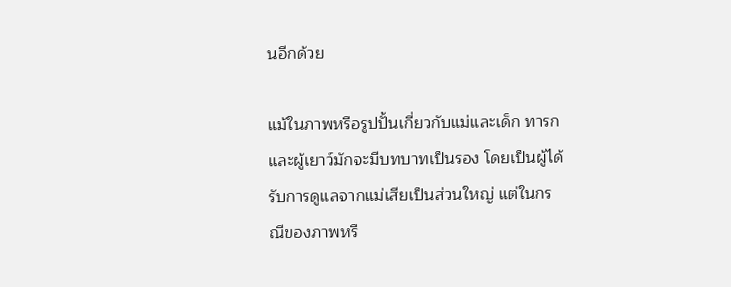นอีกด้วย

แม้ในภาพหรือรูปปั้นเกี่ยวกับแม่และเด็ก ทารกและผู้เยาว์มักจะมีบทบาทเป็นรอง โดยเป็นผู้ได้รับการดูแลจากแม่เสียเป็นส่วนใหญ่ แต่ในกรณีของภาพหรื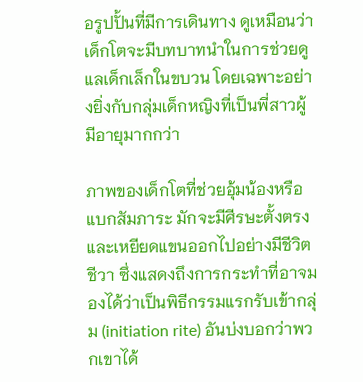อรูปปั้นที่มีการเดินทาง ดูเหมือนว่าเด็กโตจะมีบทบาทนำในการช่วยดูแลเด็กเล็กในขบวน โดยเฉพาะอย่างยิ่งกับกลุ่มเด็กหญิงที่เป็นพี่สาวผู้มีอายุมากกว่า

ภาพของเด็กโตที่ช่วยอุ้มน้องหรือแบกสัมภาระ มักจะมีศีรษะตั้งตรงและเหยียดแขนออกไปอย่างมีชีวิตชีวา ซึ่งแสดงถึงการกระทำที่อาจมองได้ว่าเป็นพิธีกรรมแรกรับเข้ากลุ่ม (initiation rite) อันบ่งบอกว่าพวกเขาได้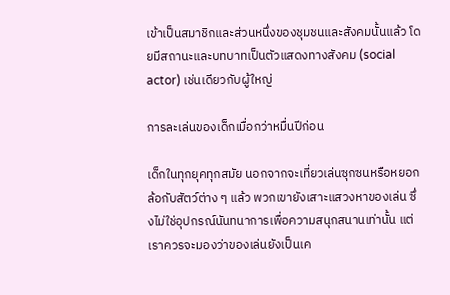เข้าเป็นสมาชิกและส่วนหนึ่งของชุมชนและสังคมนั้นแล้ว โดยมีสถานะและบทบาทเป็นตัวแสดงทางสังคม (social actor) เช่นเดียวกับผู้ใหญ่

การละเล่นของเด็กเมื่อกว่าหมื่นปีก่อน

เด็กในทุกยุคทุกสมัย นอกจากจะเที่ยวเล่นซุกซนหรือหยอกล้อกับสัตว์ต่าง ๆ แล้ว พวกเขายังเสาะแสวงหาของเล่น ซึ่งไม่ใช่อุปกรณ์นันทนาการเพื่อความสนุกสนานเท่านั้น แต่เราควรจะมองว่าของเล่นยังเป็นเค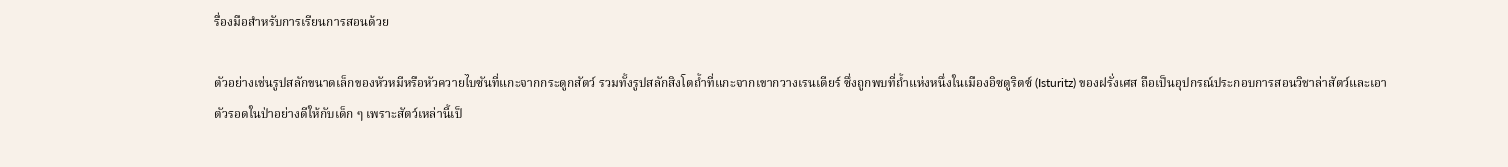รื่องมือสำหรับการเรียนการสอนด้วย

ตัวอย่างเช่นรูปสลักขนาดเล็กของหัวหมีหรือหัวควายไบซันที่แกะจากกระดูกสัตว์ รวมทั้งรูปสลักสิงโตถ้ำที่แกะจากเขากวางเรนเดียร์ ซึ่งถูกพบที่ถ้ำแห่งหนึ่งในเมืองอิซตูริตซ์ (Isturitz) ของฝรั่งเศส ถือเป็นอุปกรณ์ประกอบการสอนวิชาล่าสัตว์และเอาตัวรอดในป่าอย่างดีให้กับเด็ก ๆ เพราะสัตว์เหล่านี้เป็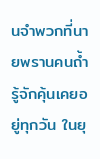นจำพวกที่นายพรานคนถ้ำรู้จักคุ้นเคยอยู่ทุกวัน ในยุ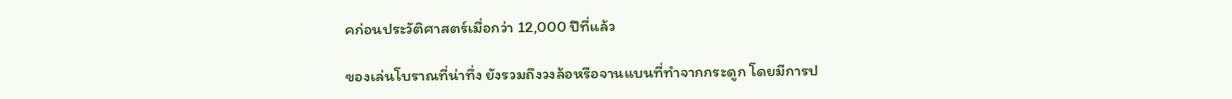คก่อนประวัติศาสตร์เมื่อกว่า 12,000 ปีที่แล้ว

ของเล่นโบราณที่น่าทึ่ง ยังรวมถึงวงล้อหรือจานแบนที่ทำจากกระดูก โดยมีการป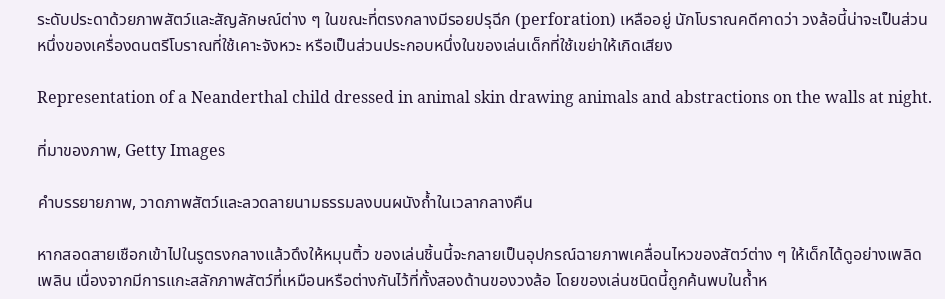ระดับประดาด้วยภาพสัตว์และสัญลักษณ์ต่าง ๆ ในขณะที่ตรงกลางมีรอยปรุฉีก (perforation) เหลืออยู่ นักโบราณคดีคาดว่า วงล้อนี้น่าจะเป็นส่วนหนึ่งของเครื่องดนตรีโบราณที่ใช้เคาะจังหวะ หรือเป็นส่วนประกอบหนึ่งในของเล่นเด็กที่ใช้เขย่าให้เกิดเสียง

Representation of a Neanderthal child dressed in animal skin drawing animals and abstractions on the walls at night.

ที่มาของภาพ, Getty Images

คำบรรยายภาพ, วาดภาพสัตว์และลวดลายนามธรรมลงบนผนังถ้ำในเวลากลางคืน

หากสอดสายเชือกเข้าไปในรูตรงกลางแล้วดึงให้หมุนติ้ว ของเล่นชิ้นนี้จะกลายเป็นอุปกรณ์ฉายภาพเคลื่อนไหวของสัตว์ต่าง ๆ ให้เด็กได้ดูอย่างเพลิดเพลิน เนื่องจากมีการแกะสลักภาพสัตว์ที่เหมือนหรือต่างกันไว้ที่ทั้งสองด้านของวงล้อ โดยของเล่นชนิดนี้ถูกค้นพบในถ้ำห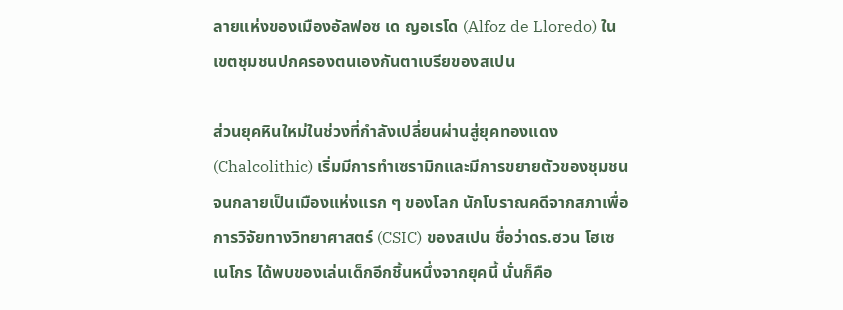ลายแห่งของเมืองอัลฟอซ เด ญอเรโด (Alfoz de Lloredo) ในเขตชุมชนปกครองตนเองกันตาเบรียของสเปน

ส่วนยุคหินใหม่ในช่วงที่กำลังเปลี่ยนผ่านสู่ยุคทองแดง (Chalcolithic) เริ่มมีการทำเซรามิกและมีการขยายตัวของชุมชนจนกลายเป็นเมืองแห่งแรก ๆ ของโลก นักโบราณคดีจากสภาเพื่อการวิจัยทางวิทยาศาสตร์ (CSIC) ของสเปน ชื่อว่าดร.ฮวน โฮเซ เนโกร ได้พบของเล่นเด็กอีกชิ้นหนึ่งจากยุคนี้ นั่นก็คือ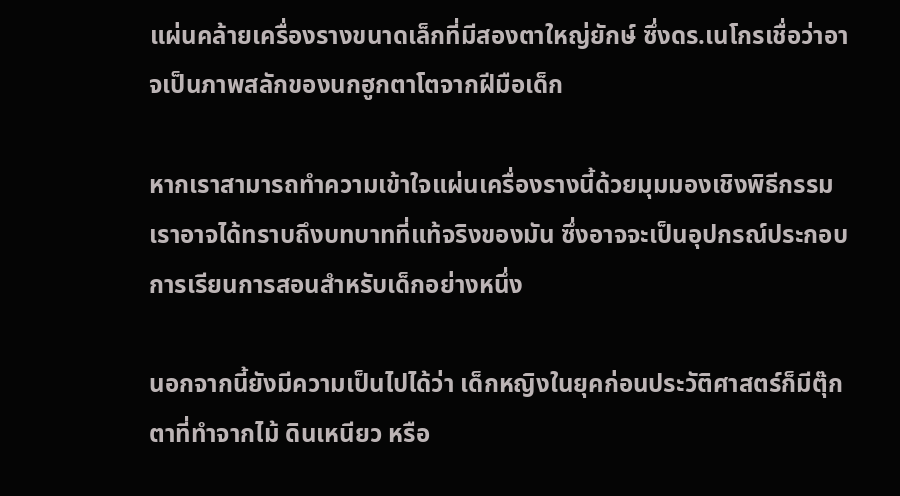แผ่นคล้ายเครื่องรางขนาดเล็กที่มีสองตาใหญ่ยักษ์ ซึ่งดร.เนโกรเชื่อว่าอาจเป็นภาพสลักของนกฮูกตาโตจากฝีมือเด็ก

หากเราสามารถทำความเข้าใจแผ่นเครื่องรางนี้ด้วยมุมมองเชิงพิธีกรรม เราอาจได้ทราบถึงบทบาทที่แท้จริงของมัน ซึ่งอาจจะเป็นอุปกรณ์ประกอบการเรียนการสอนสำหรับเด็กอย่างหนึ่ง

นอกจากนี้ยังมีความเป็นไปได้ว่า เด็กหญิงในยุคก่อนประวัติศาสตร์ก็มีตุ๊กตาที่ทำจากไม้ ดินเหนียว หรือ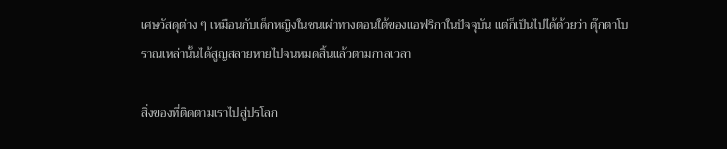เศษวัสดุต่าง ๆ เหมือนกับเด็กหญิงในชนเผ่าทางตอนใต้ของแอฟริกาในปัจจุบัน แต่ก็เป็นไปได้ด้วยว่า ตุ๊กตาโบราณเหล่านั้นได้สูญสลายหายไปจนหมดสิ้นแล้วตามกาลเวลา

สิ่งของที่ติดตามเราไปสู่ปรโลก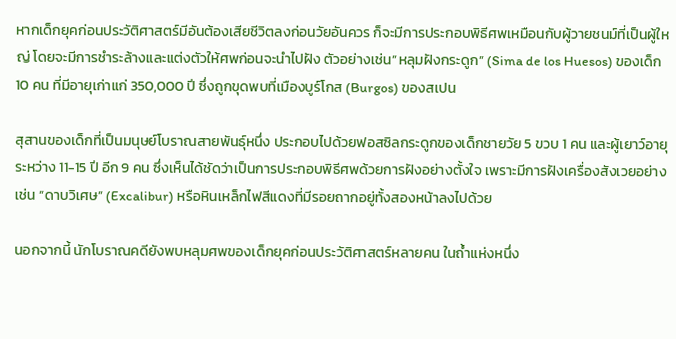หากเด็กยุคก่อนประวัติศาสตร์มีอันต้องเสียชีวิตลงก่อนวัยอันควร ก็จะมีการประกอบพิธีศพเหมือนกับผู้วายชนม์ที่เป็นผู้ใหญ่ โดยจะมีการชำระล้างและแต่งตัวให้ศพก่อนจะนำไปฝัง ตัวอย่างเช่น”หลุมฝังกระดูก” (Sima de los Huesos) ของเด็ก 10 คน ที่มีอายุเก่าแก่ 350,000 ปี ซึ่งถูกขุดพบที่เมืองบูร์โกส (Burgos) ของสเปน

สุสานของเด็กที่เป็นมนุษย์โบราณสายพันธุ์หนึ่ง ประกอบไปด้วยฟอสซิลกระดูกของเด็กชายวัย 5 ขวบ 1 คน และผู้เยาว์อายุระหว่าง 11-15 ปี อีก 9 คน ซึ่งเห็นได้ชัดว่าเป็นการประกอบพิธีศพด้วยการฝังอย่างตั้งใจ เพราะมีการฝังเครื่องสังเวยอย่างเช่น “ดาบวิเศษ” (Excalibur) หรือหินเหล็กไฟสีแดงที่มีรอยถากอยู่ทั้งสองหน้าลงไปด้วย

นอกจากนี้ นักโบราณคดียังพบหลุมศพของเด็กยุคก่อนประวัติศาสตร์หลายคน ในถ้ำแห่งหนึ่ง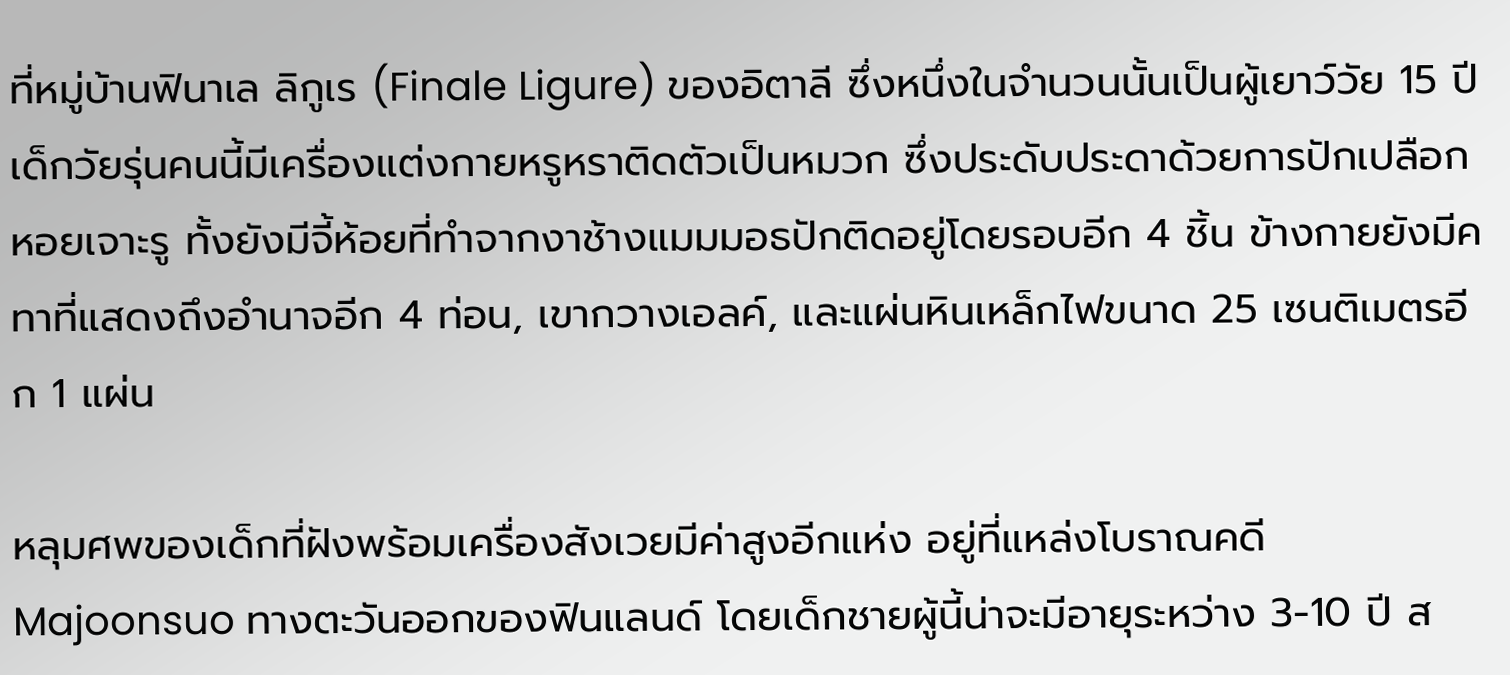ที่หมู่บ้านฟินาเล ลิกูเร (Finale Ligure) ของอิตาลี ซึ่งหนึ่งในจำนวนนั้นเป็นผู้เยาว์วัย 15 ปี เด็กวัยรุ่นคนนี้มีเครื่องแต่งกายหรูหราติดตัวเป็นหมวก ซึ่งประดับประดาด้วยการปักเปลือกหอยเจาะรู ทั้งยังมีจี้ห้อยที่ทำจากงาช้างแมมมอธปักติดอยู่โดยรอบอีก 4 ชิ้น ข้างกายยังมีคทาที่แสดงถึงอำนาจอีก 4 ท่อน, เขากวางเอลค์, และแผ่นหินเหล็กไฟขนาด 25 เซนติเมตรอีก 1 แผ่น

หลุมศพของเด็กที่ฝังพร้อมเครื่องสังเวยมีค่าสูงอีกแห่ง อยู่ที่แหล่งโบราณคดี Majoonsuo ทางตะวันออกของฟินแลนด์ โดยเด็กชายผู้นี้น่าจะมีอายุระหว่าง 3-10 ปี ส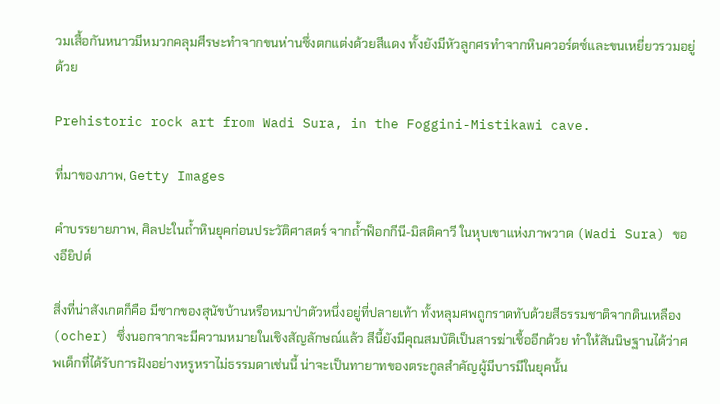วมเสื้อกันหนาวมีหมวกคลุมศีรษะทำจากขนห่านซึ่งตกแต่งด้วยสีแดง ทั้งยังมีหัวลูกศรทำจากหินควอร์ตซ์และขนเหยี่ยวรวมอยู่ด้วย

Prehistoric rock art from Wadi Sura, in the Foggini-Mistikawi cave.

ที่มาของภาพ, Getty Images

คำบรรยายภาพ, ศิลปะในถ้ำหินยุคก่อนประวัติศาสตร์ จากถ้ำฟ็อกกีนี-มิสติคาวี ในหุบเขาแห่งภาพวาด (Wadi Sura) ของอียิปต์

สิ่งที่น่าสังเกตก็คือ มีซากของสุนัขบ้านหรือหมาป่าตัวหนึ่งอยู่ที่ปลายเท้า ทั้งหลุมศพถูกราดทับด้วยสีธรรมชาติจากดินเหลือง (ocher) ซึ่งนอกจากจะมีความหมายในเชิงสัญลักษณ์แล้ว สีนี้ยังมีคุณสมบัติเป็นสารฆ่าเชื้ออีกด้วย ทำให้สันนิษฐานได้ว่าศพเด็กที่ได้รับการฝังอย่างหรูหราไม่ธรรมดาเช่นนี้ น่าจะเป็นทายาทของตระกูลสำคัญผู้มีบารมีในยุคนั้น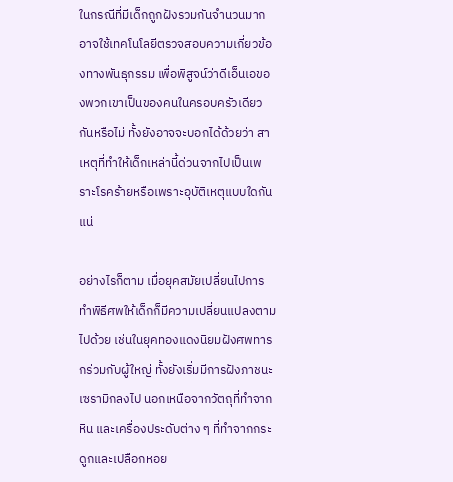ในกรณีที่มีเด็กถูกฝังรวมกันจำนวนมาก อาจใช้เทคโนโลยีตรวจสอบความเกี่ยวข้องทางพันธุกรรม เพื่อพิสูจน์ว่าดีเอ็นเอของพวกเขาเป็นของคนในครอบครัวเดียวกันหรือไม่ ทั้งยังอาจจะบอกได้ด้วยว่า สาเหตุที่ทำให้เด็กเหล่านี้ด่วนจากไปเป็นเพราะโรคร้ายหรือเพราะอุบัติเหตุแบบใดกันแน่

อย่างไรก็ตาม เมื่อยุคสมัยเปลี่ยนไปการทำพิธีศพให้เด็กก็มีความเปลี่ยนแปลงตามไปด้วย เช่นในยุคทองแดงนิยมฝังศพทารกร่วมกับผู้ใหญ่ ทั้งยังเริ่มมีการฝังภาชนะเซรามิกลงไป นอกเหนือจากวัตถุที่ทำจากหิน และเครื่องประดับต่าง ๆ ที่ทำจากกระดูกและเปลือกหอย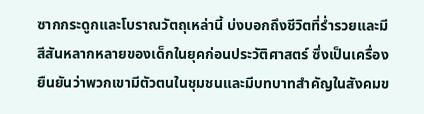ซากกระดูกและโบราณวัตถุเหล่านี้ บ่งบอกถึงชีวิตที่ร่ำรวยและมีสีสันหลากหลายของเด็กในยุคก่อนประวัติศาสตร์ ซึ่งเป็นเครื่องยืนยันว่าพวกเขามีตัวตนในชุมชนและมีบทบาทสำคัญในสังคมข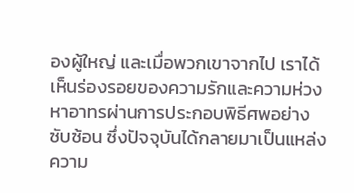องผู้ใหญ่ และเมื่อพวกเขาจากไป เราได้เห็นร่องรอยของความรักและความห่วงหาอาทรผ่านการประกอบพิธีศพอย่างซับซ้อน ซึ่งปัจจุบันได้กลายมาเป็นแหล่งความ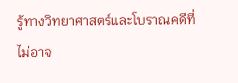รู้ทางวิทยาศาสตร์และโบราณคดีที่ไม่อาจ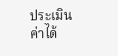ประเมินค่าได้